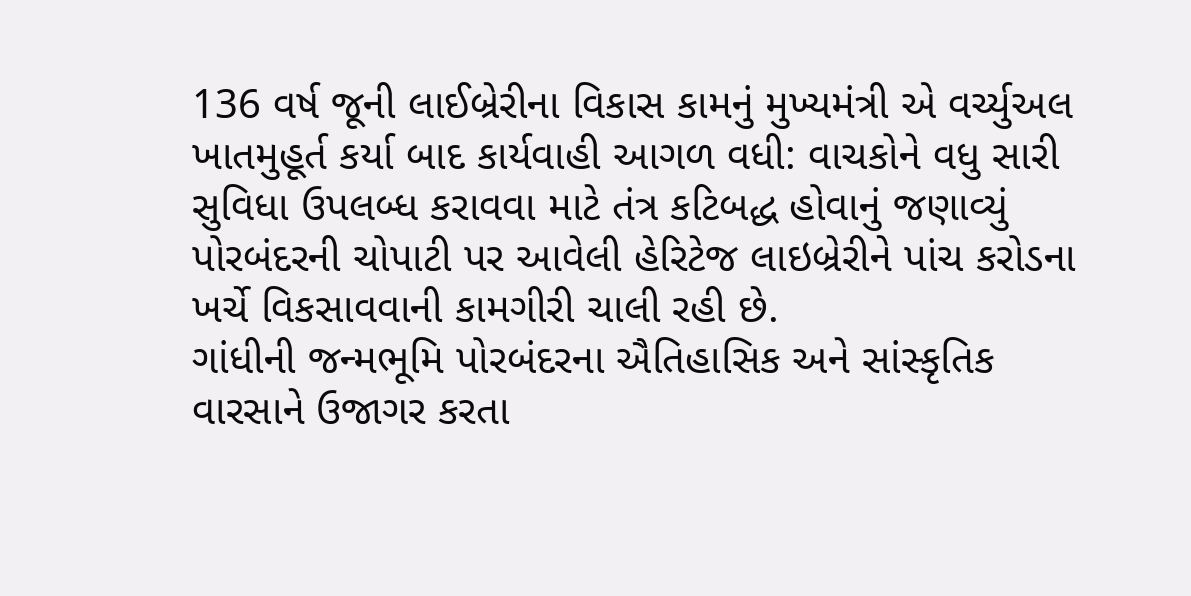136 વર્ષ જૂની લાઈબ્રેરીના વિકાસ કામનું મુખ્યમંત્રી એ વર્ચ્યુઅલ ખાતમુહૂર્ત કર્યા બાદ કાર્યવાહી આગળ વધી: વાચકોને વધુ સારી સુવિધા ઉપલબ્ધ કરાવવા માટે તંત્ર કટિબદ્ધ હોવાનું જણાવ્યું
પોરબંદરની ચોપાટી પર આવેલી હેરિટેજ લાઇબ્રેરીને પાંચ કરોડના ખર્ચે વિકસાવવાની કામગીરી ચાલી રહી છે.
ગાંધીની જન્મભૂમિ પોરબંદરના ઐતિહાસિક અને સાંસ્કૃતિક વારસાને ઉજાગર કરતા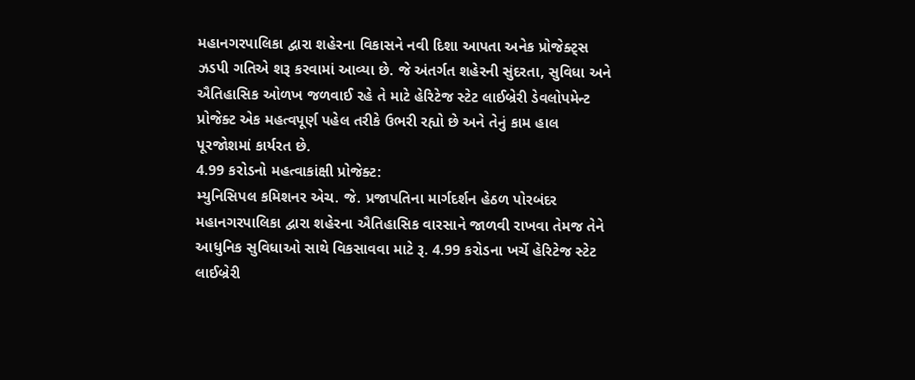મહાનગરપાલિકા દ્વારા શહેરના વિકાસને નવી દિશા આપતા અનેક પ્રોજેક્ટ્સ ઝડપી ગતિએ શરૂ કરવામાં આવ્યા છે. જે અંતર્ગત શહેરની સુંદરતા, સુવિધા અને ઐતિહાસિક ઓળખ જળવાઈ રહે તે માટે હેરિટેજ સ્ટેટ લાઈબ્રેરી ડેવલોપમેન્ટ પ્રોજેક્ટ એક મહત્વપૂર્ણ પહેલ તરીકે ઉભરી રહ્યો છે અને તેનું કામ હાલ પૂરજોશમાં કાર્યરત છે.
4.99 કરોડનો મહત્વાકાંક્ષી પ્રોજેક્ટ:
મ્યુનિસિપલ કમિશનર એચ. જે. પ્રજાપતિના માર્ગદર્શન હેઠળ પોરબંદર મહાનગરપાલિકા દ્વારા શહેરના ઐતિહાસિક વારસાને જાળવી રાખવા તેમજ તેને આધુનિક સુવિધાઓ સાથે વિકસાવવા માટે રૂ. 4.99 કરોડના ખર્ચે હેરિટેજ સ્ટેટ લાઈબ્રેરી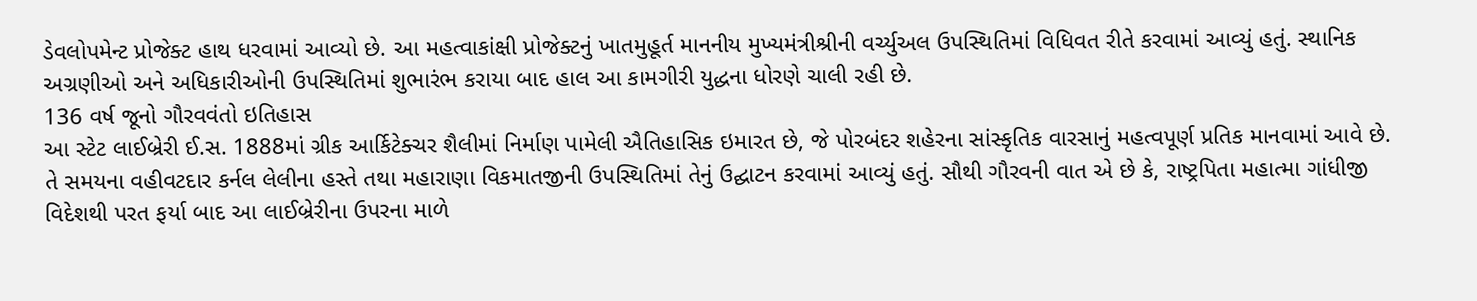ડેવલોપમેન્ટ પ્રોજેક્ટ હાથ ધરવામાં આવ્યો છે. આ મહત્વાકાંક્ષી પ્રોજેક્ટનું ખાતમુહૂર્ત માનનીય મુખ્યમંત્રીશ્રીની વર્ચ્યુઅલ ઉપસ્થિતિમાં વિધિવત રીતે કરવામાં આવ્યું હતું. સ્થાનિક અગ્રણીઓ અને અધિકારીઓની ઉપસ્થિતિમાં શુભારંભ કરાયા બાદ હાલ આ કામગીરી યુદ્ધના ધોરણે ચાલી રહી છે.
136 વર્ષ જૂનો ગૌરવવંતો ઇતિહાસ
આ સ્ટેટ લાઈબ્રેરી ઈ.સ. 1888માં ગ્રીક આર્કિટેક્ચર શૈલીમાં નિર્માણ પામેલી ઐતિહાસિક ઇમારત છે, જે પોરબંદર શહેરના સાંસ્કૃતિક વારસાનું મહત્વપૂર્ણ પ્રતિક માનવામાં આવે છે. તે સમયના વહીવટદાર કર્નલ લેલીના હસ્તે તથા મહારાણા વિકમાતજીની ઉપસ્થિતિમાં તેનું ઉદ્ઘાટન કરવામાં આવ્યું હતું. સૌથી ગૌરવની વાત એ છે કે, રાષ્ટ્રપિતા મહાત્મા ગાંધીજી વિદેશથી પરત ફર્યા બાદ આ લાઈબ્રેરીના ઉપરના માળે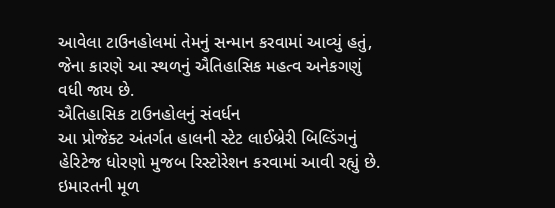આવેલા ટાઉનહોલમાં તેમનું સન્માન કરવામાં આવ્યું હતું, જેના કારણે આ સ્થળનું ઐતિહાસિક મહત્વ અનેકગણું વધી જાય છે.
ઐતિહાસિક ટાઉનહોલનું સંવર્ધન
આ પ્રોજેક્ટ અંતર્ગત હાલની સ્ટેટ લાઈબ્રેરી બિલ્ડિંગનું હેરિટેજ ધોરણો મુજબ રિસ્ટોરેશન કરવામાં આવી રહ્યું છે. ઇમારતની મૂળ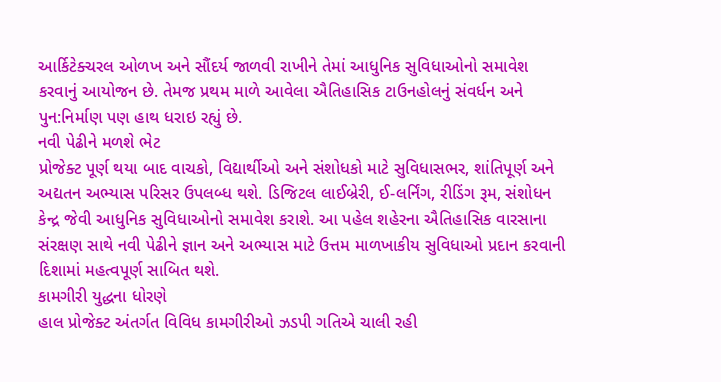આર્કિટેક્ચરલ ઓળખ અને સૌંદર્ય જાળવી રાખીને તેમાં આધુનિક સુવિધાઓનો સમાવેશ કરવાનું આયોજન છે. તેમજ પ્રથમ માળે આવેલા ઐતિહાસિક ટાઉનહોલનું સંવર્ધન અને પુન:નિર્માણ પણ હાથ ધરાઇ રહ્યું છે.
નવી પેઢીને મળશે ભેટ
પ્રોજેક્ટ પૂર્ણ થયા બાદ વાચકો, વિદ્યાર્થીઓ અને સંશોધકો માટે સુવિધાસભર, શાંતિપૂર્ણ અને અદ્યતન અભ્યાસ પરિસર ઉપલબ્ધ થશે. ડિજિટલ લાઈબ્રેરી, ઈ-લર્નિંગ, રીડિંગ રૂમ, સંશોધન કેન્દ્ર જેવી આધુનિક સુવિધાઓનો સમાવેશ કરાશે. આ પહેલ શહેરના ઐતિહાસિક વારસાના સંરક્ષણ સાથે નવી પેઢીને જ્ઞાન અને અભ્યાસ માટે ઉત્તમ માળખાકીય સુવિધાઓ પ્રદાન કરવાની દિશામાં મહત્વપૂર્ણ સાબિત થશે.
કામગીરી યુદ્ધના ધોરણે
હાલ પ્રોજેક્ટ અંતર્ગત વિવિધ કામગીરીઓ ઝડપી ગતિએ ચાલી રહી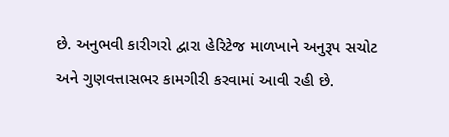છે. અનુભવી કારીગરો દ્વારા હેરિટેજ માળખાને અનુરૂપ સચોટ અને ગુણવત્તાસભર કામગીરી કરવામાં આવી રહી છે.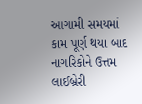આગામી સમયમાં કામ પૂર્ણ થયા બાદ નાગરિકોને ઉત્તમ લાઈબ્રેરી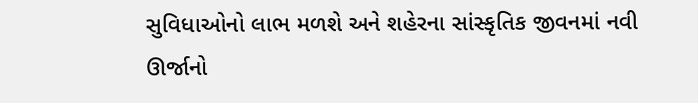સુવિધાઓનો લાભ મળશે અને શહેરના સાંસ્કૃતિક જીવનમાં નવી ઊર્જાનો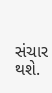સંચાર થશે.